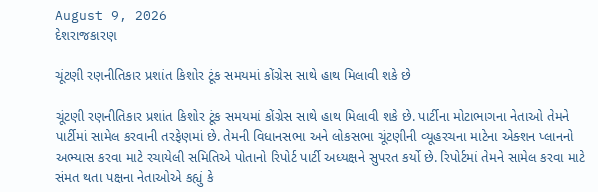August 9, 2026
દેશરાજકારણ

ચૂંટણી રણનીતિકાર પ્રશાંત કિશોર ટૂંક સમયમાં કોંગ્રેસ સાથે હાથ મિલાવી શકે છે

ચૂંટણી રણનીતિકાર પ્રશાંત કિશોર ટૂંક સમયમાં કોંગ્રેસ સાથે હાથ મિલાવી શકે છે. પાર્ટીના મોટાભાગના નેતાઓ તેમને પાર્ટીમાં સામેલ કરવાની તરફેણમાં છે. તેમની વિધાનસભા અને લોકસભા ચૂંટણીની વ્‍યૂહરચના માટેના એક્‍શન પ્‍લાનનો અભ્‍યાસ કરવા માટે રચાયેલી સમિતિએ પોતાનો રિપોર્ટ પાર્ટી અધ્‍યક્ષને સુપરત કર્યો છે. રિપોર્ટમાં તેમને સામેલ કરવા માટે સંમત થતા પક્ષના નેતાઓએ કહ્યું કે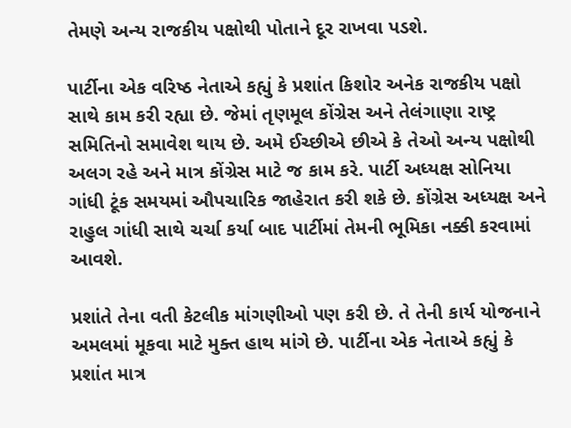તેમણે અન્‍ય રાજકીય પક્ષોથી પોતાને દૂર રાખવા પડશે.

પાર્ટીના એક વરિષ્ઠ નેતાએ કહ્યું કે પ્રશાંત કિશોર અનેક રાજકીય પક્ષો સાથે કામ કરી રહ્યા છે. જેમાં તૃણમૂલ કોંગ્રેસ અને તેલંગાણા રાષ્ટ્ર સમિતિનો સમાવેશ થાય છે. અમે ઈચ્‍છીએ છીએ કે તેઓ અન્‍ય પક્ષોથી અલગ રહે અને માત્ર કોંગ્રેસ માટે જ કામ કરે. પાર્ટી અધ્‍યક્ષ સોનિયા ગાંધી ટૂંક સમયમાં ઔપચારિક જાહેરાત કરી શકે છે. કોંગ્રેસ અધ્‍યક્ષ અને રાહુલ ગાંધી સાથે ચર્ચા કર્યા બાદ પાર્ટીમાં તેમની ભૂમિકા નક્કી કરવામાં આવશે.

પ્રશાંતે તેના વતી કેટલીક માંગણીઓ પણ કરી છે. તે તેની કાર્ય યોજનાને અમલમાં મૂકવા માટે મુક્‍ત હાથ માંગે છે. પાર્ટીના એક નેતાએ કહ્યું કે પ્રશાંત માત્ર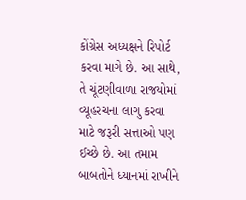કોંગ્રેસ અધ્‍યક્ષને રિપોર્ટ કરવા માગે છે. આ સાથે, તે ચૂંટણીવાળા રાજયોમાં વ્‍યૂહરચના લાગુ કરવા માટે જરૂરી સત્તાઓ પણ ઈચ્‍છે છે. આ તમામ બાબતોને ધ્‍યાનમાં રાખીને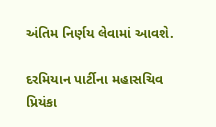અંતિમ નિર્ણય લેવામાં આવશે.

દરમિયાન પાર્ટીના મહાસચિવ પ્રિયંકા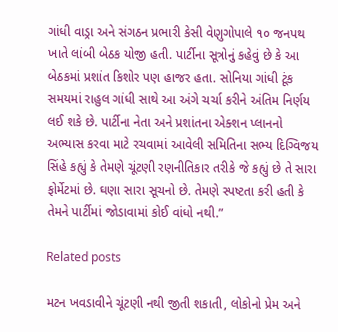ગાંધી વાડ્રા અને સંગઠન પ્રભારી કેસી વેણુગોપાલે ૧૦ જનપથ ખાતે લાંબી બેઠક યોજી હતી. પાર્ટીના સૂત્રોનું કહેવું છે કે આ બેઠકમાં પ્રશાંત કિશોર પણ હાજર હતા. સોનિયા ગાંધી ટૂંક સમયમાં રાહુલ ગાંધી સાથે આ અંગે ચર્ચા કરીને અંતિમ નિર્ણય લઈ શકે છે. પાર્ટીના નેતા અને પ્રશાંતના એક્‍શન પ્‍લાનનો અભ્‍યાસ કરવા માટે રચવામાં આવેલી સમિતિના સભ્‍ય દિગ્‍વિજય સિંહે કહ્યું કે તેમણે ચૂંટણી રણનીતિકાર તરીકે જે કહ્યું છે તે સારા ફોર્મેટમાં છે. ઘણા સારા સૂચનો છે. તેમણે સ્‍પષ્ટતા કરી હતી કે તેમને પાર્ટીમાં જોડાવામાં કોઈ વાંધો નથી.”

Related posts

મટન ખવડાવીને ચૂંટણી નથી જીતી શકાતી, લોકોનો પ્રેમ અને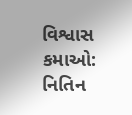વિશ્વાસ કમાઓ: નિતિન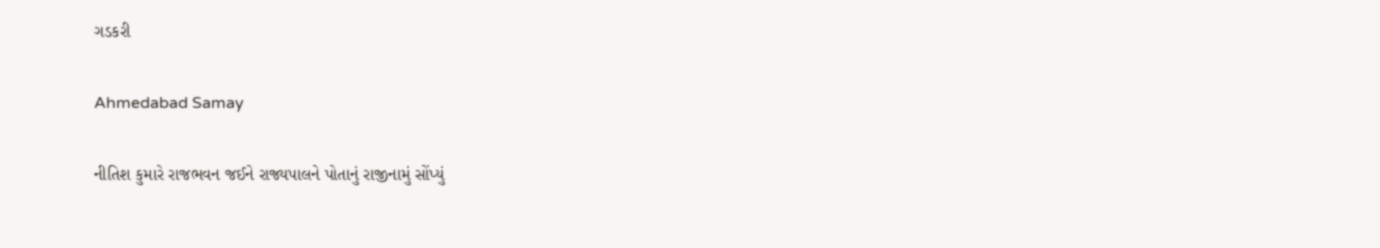ગડકરી

Ahmedabad Samay

નીતિશ કુમારે રાજભવન જઈને રાજ્યપાલને પોતાનું રાજીનામું સોંપ્યું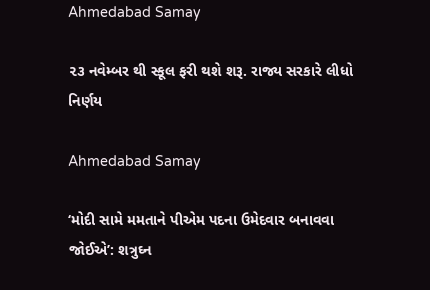Ahmedabad Samay

૨૩ નવેમ્બર થી સ્કૂલ ફરી થશે શરૂ. રાજ્ય સરકારે લીધો નિર્ણય

Ahmedabad Samay

‘મોદી સામે મમતાને પીએમ પદના ઉમેદવાર બનાવવા જોઈએ’: શત્રુઘ્ન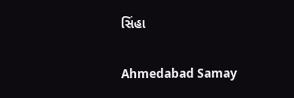સિંહા

Ahmedabad Samay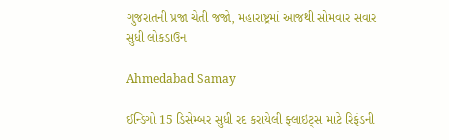ગુજરાતની પ્રજા ચેતી જજો, મહારાષ્ટ્રમાં આજથી સોમવાર સવાર સુધી લોકડાઉન

Ahmedabad Samay

ઈન્ડિગો 15 ડિસેમ્બર સુધી રદ કરાયેલી ફ્લાઇટ્સ માટે રિફંડની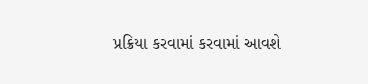પ્રક્રિયા કરવામાં કરવામાં આવશે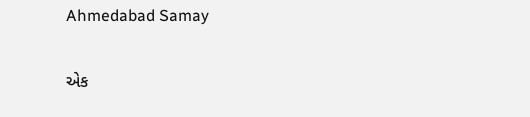Ahmedabad Samay

એક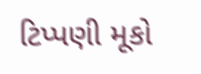ટિપ્પણી મૂકો